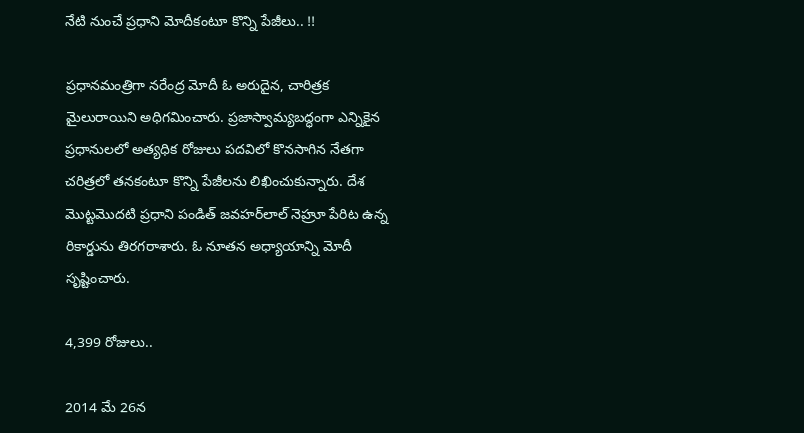నేటి నుంచే ప్రధాని మోదీకంటూ కొన్ని పేజీలు.. !!

ప్రధానమంత్రిగా నరేంద్ర మోదీ ఓ అరుదైన, చారిత్రక మైలురాయిని అధిగమించారు. ప్రజాస్వామ్యబద్ధంగా ఎన్నికైన ప్రధానులలో అత్యధిక రోజులు పదవిలో కొనసాగిన నేతగా చరిత్రలో తనకంటూ కొన్ని పేజీలను లిఖించుకున్నారు. దేశ మొట్టమొదటి ప్రధాని పండిత్ జవహర్‌లాల్ నెహ్రూ పేరిట ఉన్న రికార్డును తిరగరాశారు. ఓ నూతన అధ్యాయాన్ని మోదీ సృష్టించారు.

4,399 రోజులు..

2014 మే 26న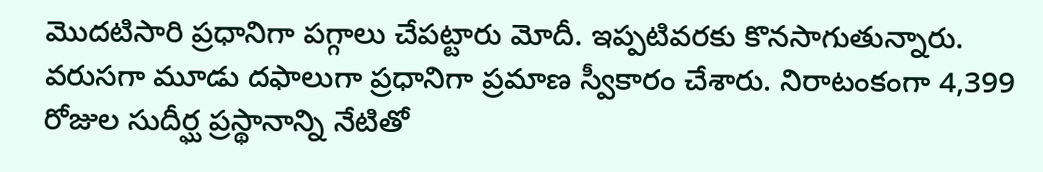మొదటిసారి ప్రధానిగా పగ్గాలు చేపట్టారు మోదీ. ఇప్పటివరకు కొనసాగుతున్నారు. వరుసగా మూడు దఫాలుగా ప్రధానిగా ప్రమాణ స్వీకారం చేశారు. నిరాటంకంగా 4,399 రోజుల సుదీర్ఘ ప్రస్థానాన్ని నేటితో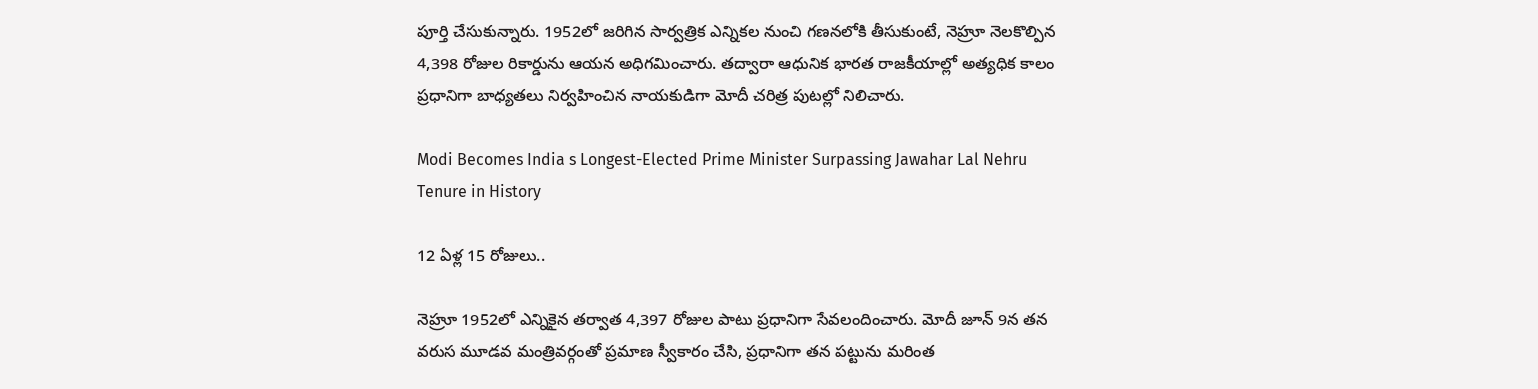పూర్తి చేసుకున్నారు. 1952లో జరిగిన సార్వత్రిక ఎన్నికల నుంచి గణనలోకి తీసుకుంటే, నెహ్రూ నెలకొల్పిన 4,398 రోజుల రికార్డును ఆయన అధిగమించారు. తద్వారా ఆధునిక భారత రాజకీయాల్లో అత్యధిక కాలం ప్రధానిగా బాధ్యతలు నిర్వహించిన నాయకుడిగా మోదీ చరిత్ర పుటల్లో నిలిచారు.

Modi Becomes India s Longest-Elected Prime Minister Surpassing Jawahar Lal Nehru Tenure in History

12 ఏళ్ల 15 రోజులు..

నెహ్రూ 1952లో ఎన్నికైన తర్వాత 4,397 రోజుల పాటు ప్రధానిగా సేవలందించారు. మోదీ జూన్ 9న తన వరుస మూడవ మంత్రివర్గంతో ప్రమాణ స్వీకారం చేసి, ప్రధానిగా తన పట్టును మరింత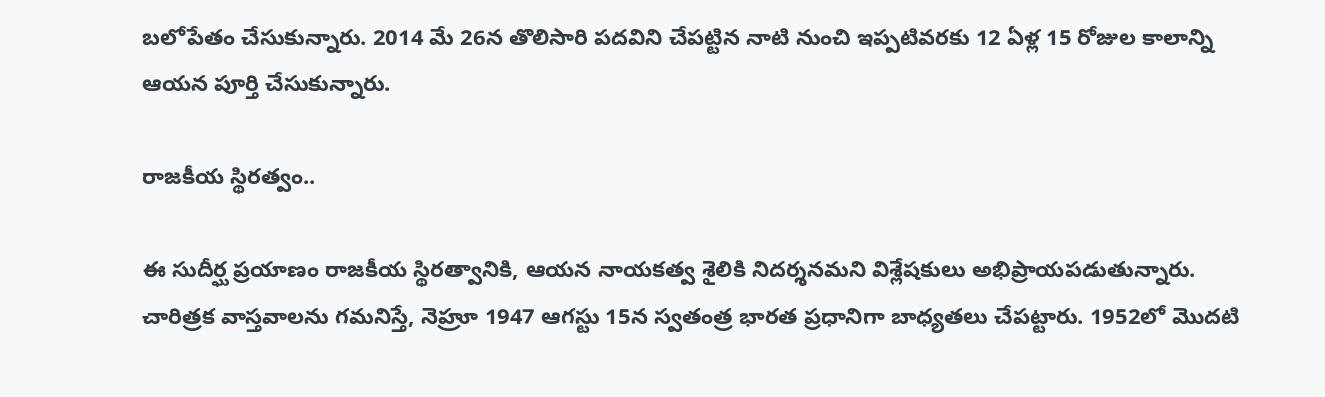బలోపేతం చేసుకున్నారు. 2014 మే 26న తొలిసారి పదవిని చేపట్టిన నాటి నుంచి ఇప్పటివరకు 12 ఏళ్ల 15 రోజుల కాలాన్ని ఆయన పూర్తి చేసుకున్నారు.

రాజకీయ స్థిరత్వం..

ఈ సుదీర్ఘ ప్రయాణం రాజకీయ స్థిరత్వానికి, ఆయన నాయకత్వ శైలికి నిదర్శనమని విశ్లేషకులు అభిప్రాయపడుతున్నారు. చారిత్రక వాస్తవాలను గమనిస్తే, నెహ్రూ 1947 ఆగస్టు 15న స్వతంత్ర భారత ప్రధానిగా బాధ్యతలు చేపట్టారు. 1952లో మొదటి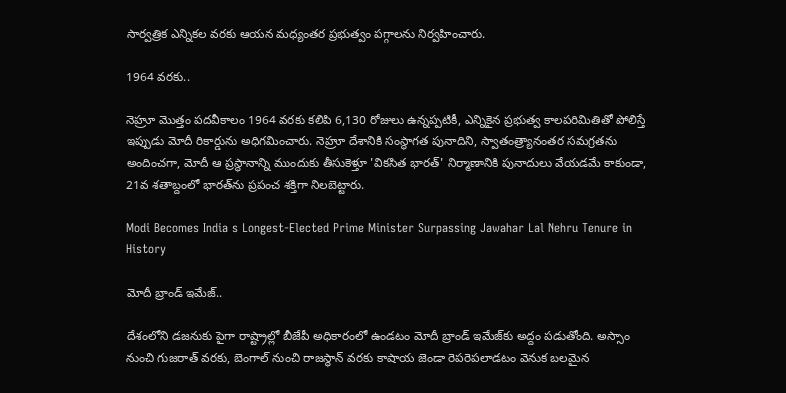సార్వత్రిక ఎన్నికల వరకు ఆయన మధ్యంతర ప్రభుత్వం పగ్గాలను నిర్వహించారు.

1964 వరకు..

నెహ్రూ మొత్తం పదవీకాలం 1964 వరకు కలిపి 6,130 రోజులు ఉన్నప్పటికీ, ఎన్నికైన ప్రభుత్వ కాలపరిమితితో పోలిస్తే ఇప్పుడు మోదీ రికార్డును అధిగమించారు. నెహ్రూ దేశానికి సంస్థాగత పునాదిని, స్వాతంత్ర్యానంతర సమగ్రతను అందించగా, మోదీ ఆ ప్రస్థానాన్ని ముందుకు తీసుకెళ్తూ 'వికసిత భారత్' నిర్మాణానికి పునాదులు వేయడమే కాకుండా, 21వ శతాబ్దంలో భారత్‌ను ప్రపంచ శక్తిగా నిలబెట్టారు.

Modi Becomes India s Longest-Elected Prime Minister Surpassing Jawahar Lal Nehru Tenure in History

మోదీ బ్రాండ్ ఇమేజ్..

దేశంలోని డజనుకు పైగా రాష్ట్రాల్లో బీజేపీ అధికారంలో ఉండటం మోదీ బ్రాండ్ ఇమేజ్‌కు అద్దం పడుతోంది. అస్సాం నుంచి గుజరాత్ వరకు, బెంగాల్ నుంచి రాజస్థాన్ వరకు కాషాయ జెండా రెపరెపలాడటం వెనుక బలమైన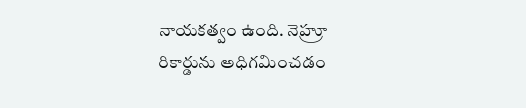నాయకత్వం ఉంది. నెహ్రూ రికార్డును అధిగమించడం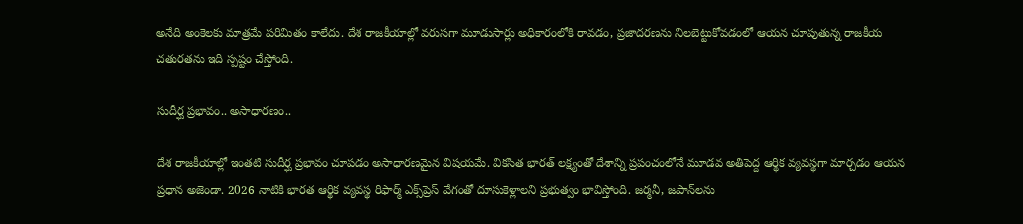అనేది అంకెలకు మాత్రమే పరిమితం కాలేదు. దేశ రాజకీయాల్లో వరుసగా మూడుసార్లు అధికారంలోకి రావడం, ప్రజాదరణను నిలబెట్టుకోవడంలో ఆయన చూపుతున్న రాజకీయ చతురతను ఇది స్పష్టం చేస్తోంది.

సుదీర్ఘ ప్రభావం.. అసాధారణం..

దేశ రాజకీయాల్లో ఇంతటి సుదీర్ఘ ప్రభావం చూపడం అసాధారణమైన విషయమే. వికసిత భారత్ లక్ష్యంతో దేశాన్ని ప్రపంచంలోనే మూడవ అతిపెద్ద ఆర్థిక వ్యవస్థగా మార్చడం ఆయన ప్రధాన అజెండా. 2026 నాటికి భారత ఆర్థిక వ్యవస్థ రిఫార్మ్ ఎక్స్‌ప్రెస్ వేగంతో దూసుకెళ్లాలని ప్రభుత్వం భావిస్తోంది. జర్మనీ, జపాన్‌లను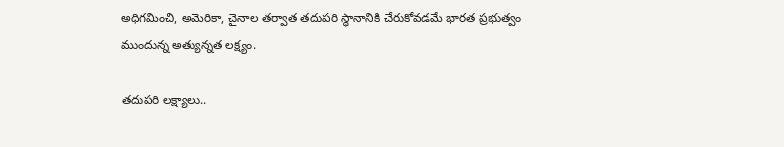అధిగమించి, అమెరికా, చైనాల తర్వాత తదుపరి స్థానానికి చేరుకోవడమే భారత ప్రభుత్వం ముందున్న అత్యున్నత లక్ష్యం.

తదుపరి లక్ష్యాలు..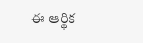ఈ ఆర్థిక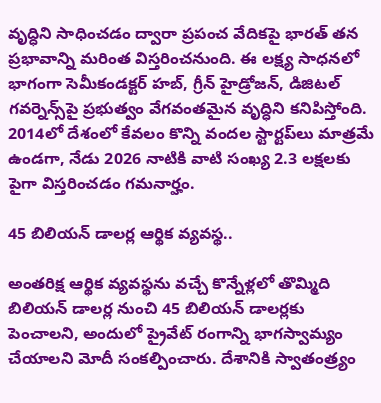వృద్ధిని సాధించడం ద్వారా ప్రపంచ వేదికపై భారత్ తన ప్రభావాన్ని మరింత విస్తరించనుంది. ఈ లక్ష్య సాధనలో భాగంగా సెమీకండక్టర్ హబ్, గ్రీన్ హైడ్రోజన్, డిజిటల్ గవర్నెన్స్‌పై ప్రభుత్వం వేగవంతమైన వృద్ధిని కనిపిస్తోంది. 2014లో దేశంలో కేవలం కొన్ని వందల స్టార్టప్‌లు మాత్రమే ఉండగా, నేడు 2026 నాటికి వాటి సంఖ్య 2.3 లక్షలకు పైగా విస్తరించడం గమనార్హం.

45 బిలియన్ డాలర్ల ఆర్థిక వ్యవస్థ..

అంతరిక్ష ఆర్థిక వ్యవస్థను వచ్చే కొన్నేళ్లలో తొమ్మిది బిలియన్ డాలర్ల నుంచి 45 బిలియన్ డాలర్లకు పెంచాలని, అందులో ప్రైవేట్ రంగాన్ని భాగస్వామ్యం చేయాలని మోదీ సంకల్పించారు. దేశానికి స్వాతంత్ర్యం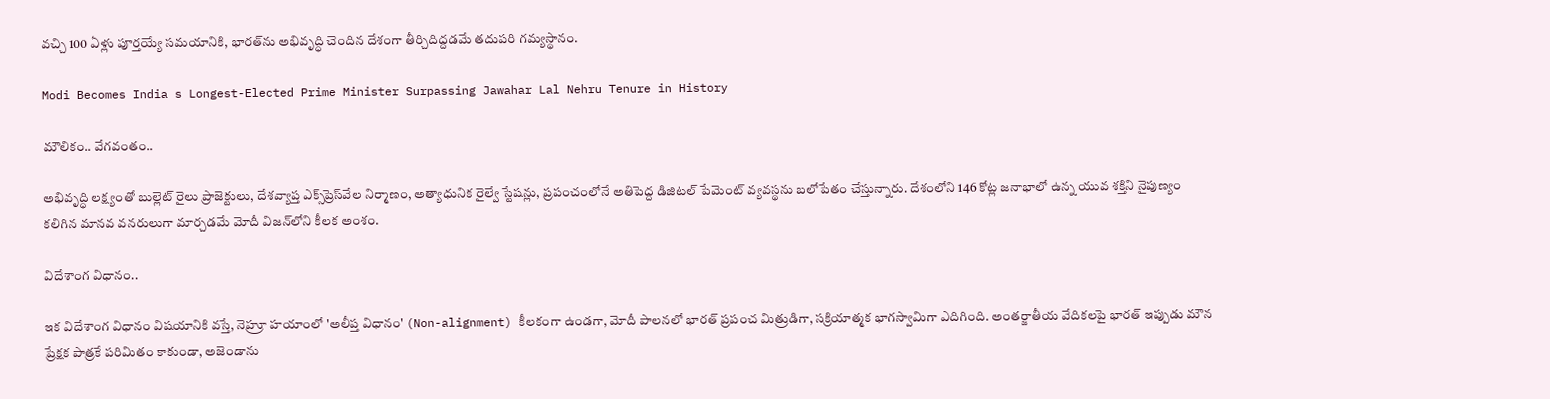వచ్చి 100 ఏళ్లు పూర్తయ్యే సమయానికి, భారత్‌ను అభివృద్ధి చెందిన దేశంగా తీర్చిదిద్దడమే తదుపరి గమ్యస్థానం.

Modi Becomes India s Longest-Elected Prime Minister Surpassing Jawahar Lal Nehru Tenure in History

మౌలికం.. వేగవంతం..

అభివృద్ధి లక్ష్యంతో బుల్లెట్ రైలు ప్రాజెక్టులు, దేశవ్యాప్త ఎక్స్‌ప్రెస్‌వేల నిర్మాణం, అత్యాధునిక రైల్వే స్టేషన్లు, ప్రపంచంలోనే అతిపెద్ద డిజిటల్ పేమెంట్ వ్యవస్థను బలోపేతం చేస్తున్నారు. దేశంలోని 146 కోట్ల జనాభాలో ఉన్న యువ శక్తిని నైపుణ్యం కలిగిన మానవ వనరులుగా మార్చడమే మోదీ విజన్‌లోని కీలక అంశం.

విదేశాంగ విధానం..

ఇక విదేశాంగ విధానం విషయానికి వస్తే, నెహ్రూ హయాంలో 'అలీప్త విధానం' (Non-alignment) కీలకంగా ఉండగా, మోదీ పాలనలో భారత్ ప్రపంచ మిత్రుడిగా, సక్రియాత్మక భాగస్వామిగా ఎదిగింది. అంతర్జాతీయ వేదికలపై భారత్ ఇప్పుడు మౌన ప్రేక్షక పాత్రకే పరిమితం కాకుండా, అజెండాను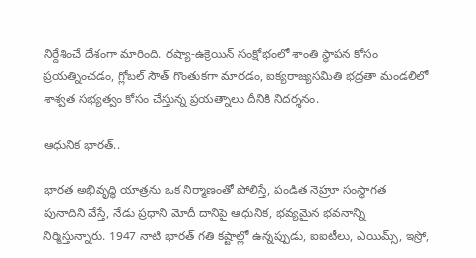నిర్దేశించే దేశంగా మారింది. రష్యా-ఉక్రెయిన్ సంక్షోభంలో శాంతి స్థాపన కోసం ప్రయత్నించడం, గ్లోబల్ సౌత్ గొంతుకగా మారడం, ఐక్యరాజ్యసమితి భద్రతా మండలిలో శాశ్వత సభ్యత్వం కోసం చేస్తున్న ప్రయత్నాలు దీనికి నిదర్శనం.

ఆధునిక భారత్..

భారత అభివృద్ధి యాత్రను ఒక నిర్మాణంతో పోలిస్తే, పండిత నెహ్రూ సంస్థాగత పునాదిని వేస్తే, నేడు ప్రధాని మోదీ దానిపై ఆధునిక, భవ్యమైన భవనాన్ని నిర్మిస్తున్నారు. 1947 నాటి భారత్ గతి కష్టాల్లో ఉన్నప్పుడు, ఐఐటీలు, ఎయిమ్స్, ఇస్రో,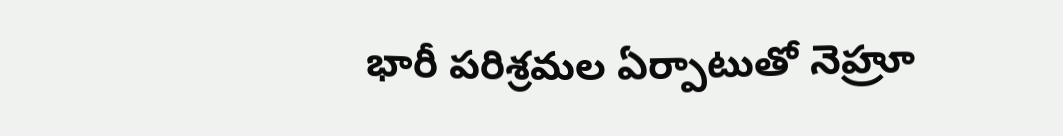భారీ పరిశ్రమల ఏర్పాటుతో నెహ్రూ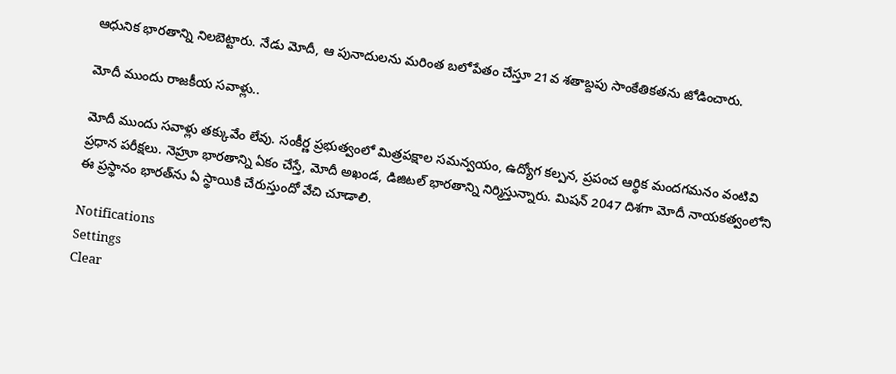ఆధునిక భారతాన్ని నిలబెట్టారు. నేడు మోదీ, ఆ పునాదులను మరింత బలోపేతం చేస్తూ 21వ శతాబ్దపు సాంకేతికతను జోడించారు.

మోదీ ముందు రాజకీయ సవాళ్లు..

మోదీ ముందు సవాళ్లు తక్కువేం లేవు. సంకీర్ణ ప్రభుత్వంలో మిత్రపక్షాల సమన్వయం, ఉద్యోగ కల్పన, ప్రపంచ ఆర్థిక మందగమనం వంటివి ప్రధాన పరీక్షలు. నెహ్రూ భారతాన్ని ఏకం చేస్తే, మోదీ అఖండ, డిజిటల్ భారతాన్ని నిర్మిస్తున్నారు. మిషన్ 2047 దిశగా మోదీ నాయకత్వంలోని ఈ ప్రస్థానం భారత్‌ను ఏ స్థాయికి చేరుస్తుందో వేచి చూడాలి.

Notifications
Settings
Clear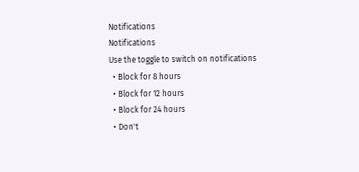Notifications
Notifications
Use the toggle to switch on notifications
  • Block for 8 hours
  • Block for 12 hours
  • Block for 24 hours
  • Don't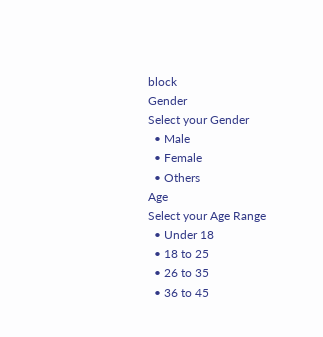block
Gender
Select your Gender
  • Male
  • Female
  • Others
Age
Select your Age Range
  • Under 18
  • 18 to 25
  • 26 to 35
  • 36 to 45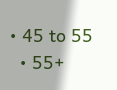• 45 to 55
  • 55+